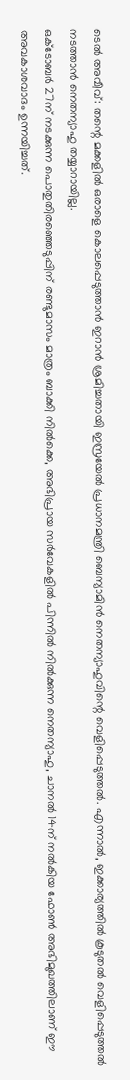ടെൽ അവീവ്: തന്റെ മക്കളിൽ ഒരാളെ കൊലപ്പെടുത്താൻ ഇറാൻ ശ്രമിച്ചതായി ഇസ്രയേൽ പ്രധാനമന്ത്രി ബെന്യാമിൻ നെതന്യാഹുവിന്റെ വെളിപ്പെടുത്തൽ. എന്നാൽ, ഇക്കാര്യത്തിൽ കൂടുതൽ വെളിപ്പെടുത്തൽ നടത്താൻ നെതന്യാഹു തയ്യാറായില്ല.
ഒക്ടോബർ 27ന് നടക്കുന്ന പൊതുതിരഞ്ഞെടുപ്പിന് രണ്ടുമാസം മാത്രം ബാക്കി നിൽക്കെ, അഭിപ്രായ സർവേകളിൽ പിന്നിൽ നിൽക്കുന്ന നെതന്യാഹു, ചാനൽ 14ന് നൽകിയ ഫോൺ അഭിമുഖത്തിലാണ് ഈ അവകാശവാദം ഉന്നയിച്ചത്.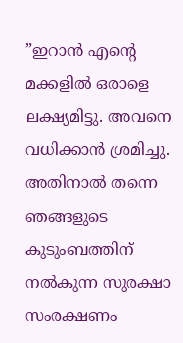”ഇറാൻ എന്റെ മക്കളിൽ ഒരാളെ ലക്ഷ്യമിട്ടു. അവനെ വധിക്കാൻ ശ്രമിച്ചു. അതിനാൽ തന്നെ ഞങ്ങളുടെ കുടുംബത്തിന് നൽകുന്ന സുരക്ഷാ സംരക്ഷണം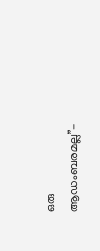ഒരു ആഡംബരമല്ല”-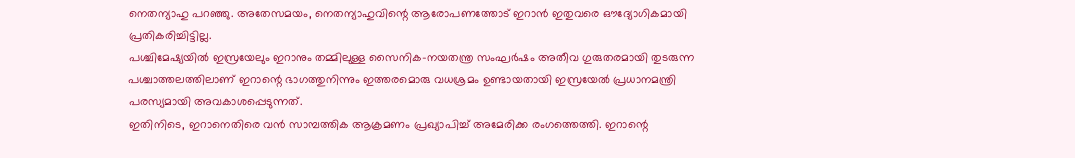നെതന്യാഹു പറഞ്ഞു. അതേസമയം, നെതന്യാഹുവിന്റെ ആരോപണത്തോട് ഇറാൻ ഇതുവരെ ഔദ്യോഗികമായി പ്രതികരിച്ചിട്ടില്ല.
പശ്ചിമേഷ്യയിൽ ഇസ്രയേലും ഇറാനും തമ്മിലുള്ള സൈനിക-നയതന്ത്ര സംഘർഷം അതീവ ഗുരുതരമായി തുടരുന്ന പശ്ചാത്തലത്തിലാണ് ഇറാന്റെ ഭാഗത്തുനിന്നും ഇത്തരമൊരു വധശ്രമം ഉണ്ടായതായി ഇസ്രയേൽ പ്രധാനമന്ത്രി പരസ്യമായി അവകാശപ്പെടുന്നത്.
ഇതിനിടെ, ഇറാനെതിരെ വൻ സാമ്പത്തിക ആക്രമണം പ്രഖ്യാപിച്ച് അമേരിക്ക രംഗത്തെത്തി. ഇറാന്റെ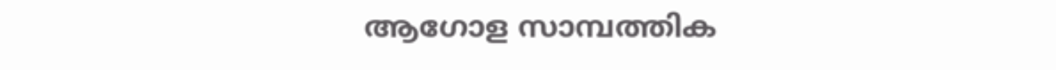ആഗോള സാമ്പത്തിക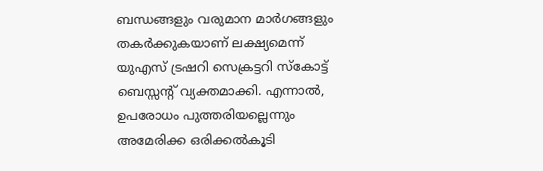ബന്ധങ്ങളും വരുമാന മാർഗങ്ങളും തകർക്കുകയാണ് ലക്ഷ്യമെന്ന് യുഎസ് ട്രഷറി സെക്രട്ടറി സ്കോട്ട് ബെസ്സന്റ് വ്യക്തമാക്കി. എന്നാൽ, ഉപരോധം പുത്തരിയല്ലെന്നും അമേരിക്ക ഒരിക്കൽകൂടി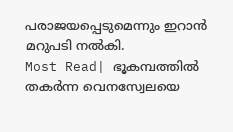പരാജയപ്പെടുമെന്നും ഇറാൻ മറുപടി നൽകി.
Most Read| ഭൂകമ്പത്തിൽ തകർന്ന വെനസ്വേലയെ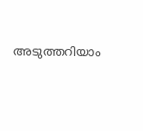അടുത്തറിയാം